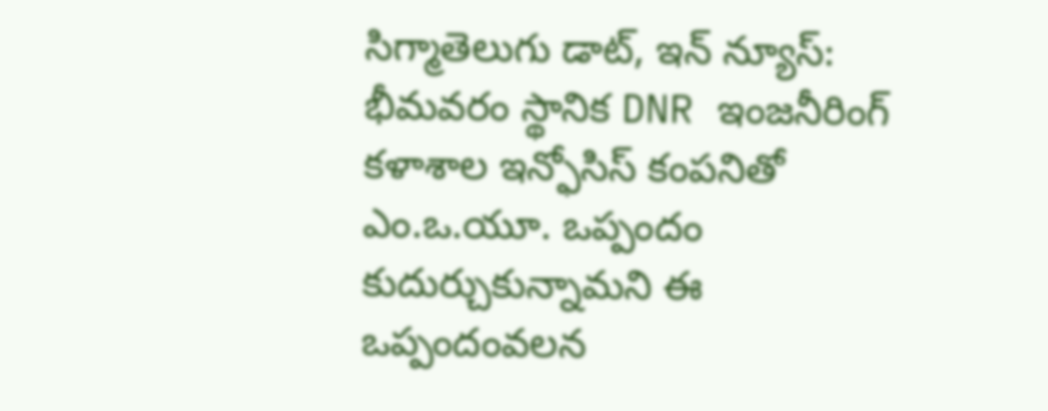సిగ్మాతెలుగు డాట్, ఇన్ న్యూస్: భీమవరం స్థానిక DNR ఇంజనీరింగ్ కళాశాల ఇన్ఫోసిస్ కంపనితో ఎం.ఒ.యూ. ఒప్పందం కుదుర్చుకున్నామని ఈ ఒప్పందంవలన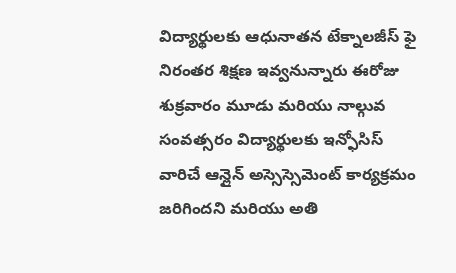విద్యార్థులకు ఆధునాతన టేక్నాలజీస్ ఫై నిరంతర శిక్షణ ఇవ్వనున్నారు ఈరోజు శుక్రవారం మూడు మరియు నాల్గువ సంవత్సరం విద్యార్థులకు ఇన్ఫోసిస్ వారిచే ఆన్లైన్ అస్సెస్సెమెంట్ కార్యక్రమం జరిగిందని మరియు అతి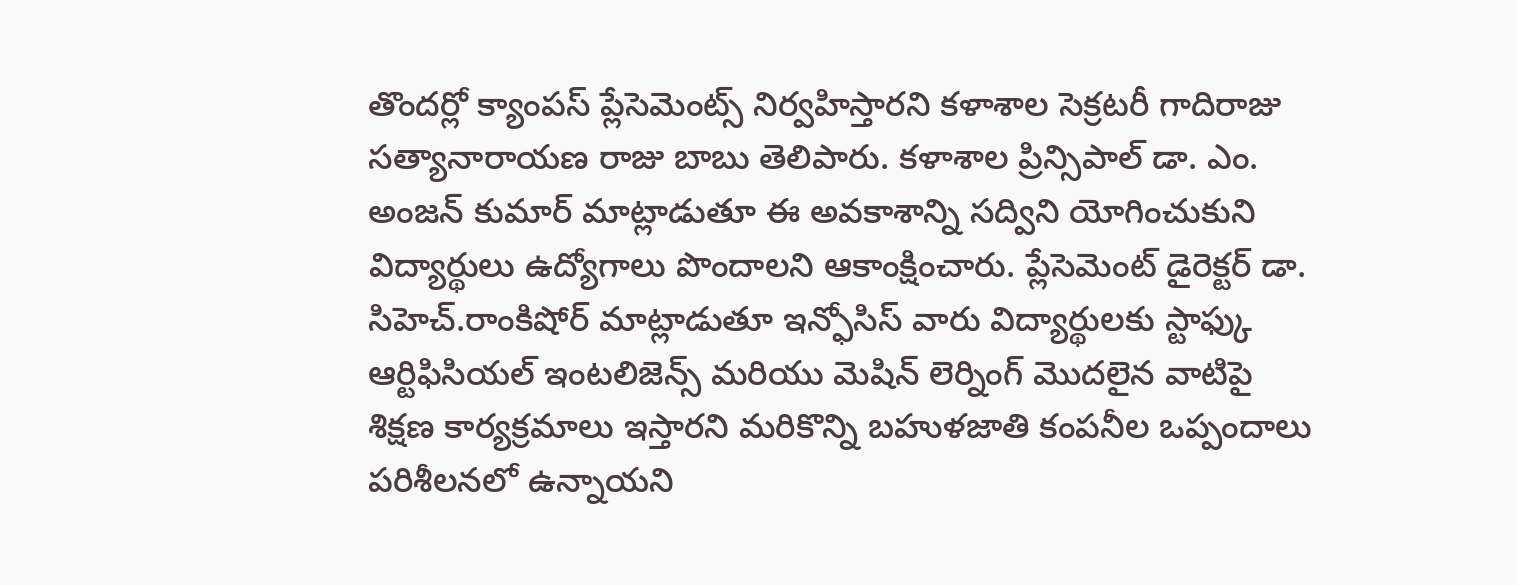తొందర్లో క్యాంపస్ ప్లేసెమెంట్స్ నిర్వహిస్తారని కళాశాల సెక్రటరీ గాదిరాజు సత్యానారాయణ రాజు బాబు తెలిపారు. కళాశాల ప్రిన్సిపాల్ డా. ఎం. అంజన్ కుమార్ మాట్లాడుతూ ఈ అవకాశాన్ని సద్విని యోగించుకుని విద్యార్థులు ఉద్యోగాలు పొందాలని ఆకాంక్షించారు. ప్లేసెమెంట్ డైరెక్టర్ డా. సిహెచ్.రాంకిషోర్ మాట్లాడుతూ ఇన్ఫోసిస్ వారు విద్యార్థులకు స్టాఫ్కు ఆర్టిఫిసియల్ ఇంటలిజెన్స్ మరియు మెషిన్ లెర్నింగ్ మొదలైన వాటిపై శిక్షణ కార్యక్రమాలు ఇస్తారని మరికొన్ని బహుళజాతి కంపనీల ఒప్పందాలు పరిశీలనలో ఉన్నాయని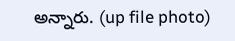అన్నారు. (up file photo)